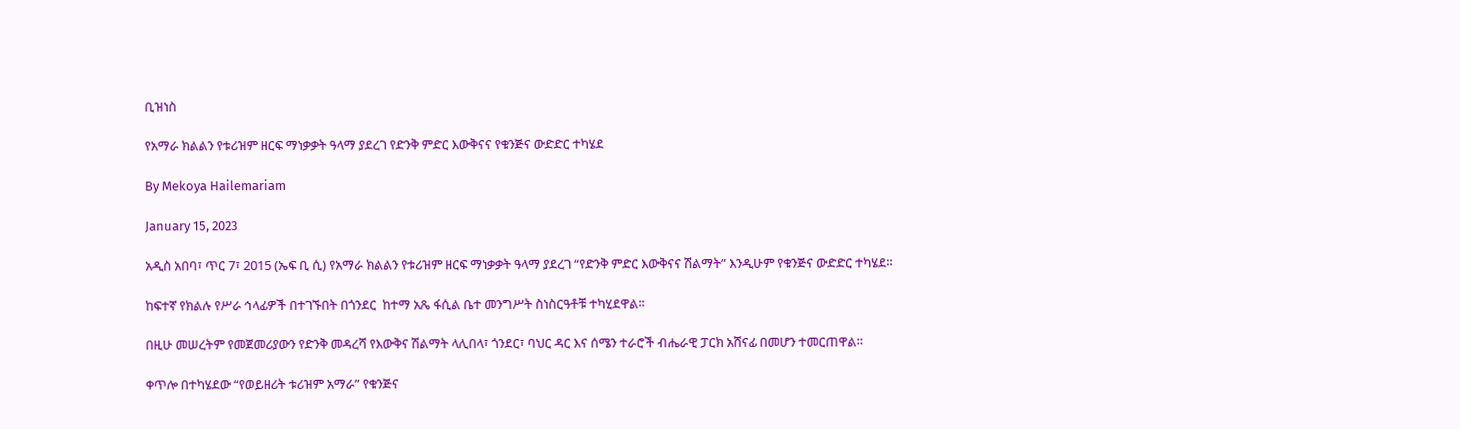ቢዝነስ

የአማራ ክልልን የቱሪዝም ዘርፍ ማነቃቃት ዓላማ ያደረገ የድንቅ ምድር እውቅናና የቁንጅና ውድድር ተካሄደ

By Mekoya Hailemariam

January 15, 2023

አዲስ አበባ፣ ጥር 7፣ 2015 (ኤፍ ቢ ሲ) የአማራ ክልልን የቱሪዝም ዘርፍ ማነቃቃት ዓላማ ያደረገ “የድንቅ ምድር እውቅናና ሽልማት” እንዲሁም የቁንጅና ውድድር ተካሄደ።

ከፍተኛ የክልሉ የሥራ ኅላፊዎች በተገኙበት በጎንደር  ከተማ አጼ ፋሲል ቤተ መንግሥት ስነስርዓቶቹ ተካሂደዋል፡፡

በዚሁ መሠረትም የመጀመሪያውን የድንቅ መዳረሻ የእውቅና ሽልማት ላሊበላ፣ ጎንደር፣ ባህር ዳር እና ሰሜን ተራሮች ብሔራዊ ፓርክ አሸናፊ በመሆን ተመርጠዋል።

ቀጥሎ በተካሄደው “የወይዘሪት ቱሪዝም አማራ” የቁንጅና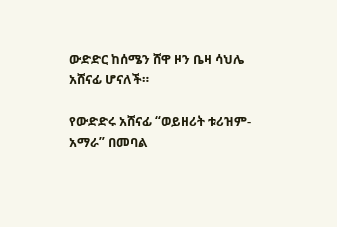ውድድር ከሰሜን ሸዋ ዞን ቤዛ ሳህሌ አሸናፊ ሆናለች።

የውድድሩ አሸናፊ “ወይዘሪት ቱሪዝም-አማራ” በመባል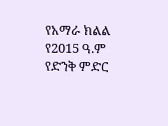የአማራ ክልል የ2015 ዓ.ም የድንቅ ምድር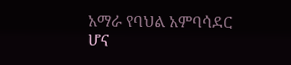አማራ የባህል አምባሳደር ሆና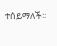ተሰይማለች፡፡